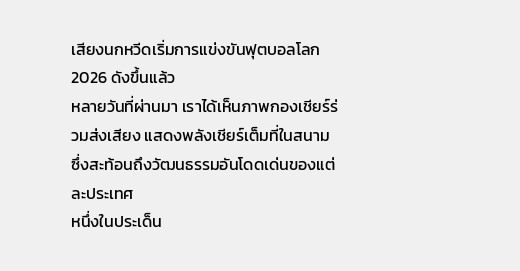เสียงนกหวีดเริ่มการแข่งขันฟุตบอลโลก 2026 ดังขึ้นแล้ว
หลายวันที่ผ่านมา เราได้เห็นภาพกองเชียร์ร่วมส่งเสียง แสดงพลังเชียร์เต็มที่ในสนาม ซึ่งสะท้อนถึงวัฒนธรรมอันโดดเด่นของแต่ละประเทศ
หนึ่งในประเด็น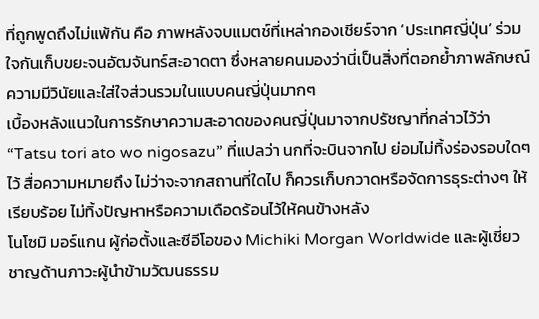ที่ถูกพูดถึงไม่แพ้กัน คือ ภาพหลังจบแมตช์ที่เหล่ากองเชียร์จาก ‘ประเทศญี่ปุ่น’ ร่วมใจกันเก็บขยะจนอัฒจันทร์สะอาดตา ซึ่งหลายคนมองว่านี่เป็นสิ่งที่ตอกย้ำภาพลักษณ์ความมีวินัยและใส่ใจส่วนรวมในแบบคนญี่ปุ่นมากๆ
เบื้องหลังแนวในการรักษาความสะอาดของคนญี่ปุ่นมาจากปรัชญาที่กล่าวไว้ว่า “Tatsu tori ato wo nigosazu” ที่แปลว่า นกที่จะบินจากไป ย่อมไม่ทิ้งร่องรอบใดๆ ไว้ สื่อความหมายถึง ไม่ว่าจะจากสถานที่ใดไป ก็ควรเก็บกวาดหรือจัดการธุระต่างๆ ให้เรียบร้อย ไม่ทิ้งปัญหาหรือความเดือดร้อนไว้ให้คนข้างหลัง
โนโซมิ มอร์แกน ผู้ก่อตั้งและซีอีโอของ Michiki Morgan Worldwide และผู้เชี่ยวชาญด้านภาวะผู้นำข้ามวัฒนธรรม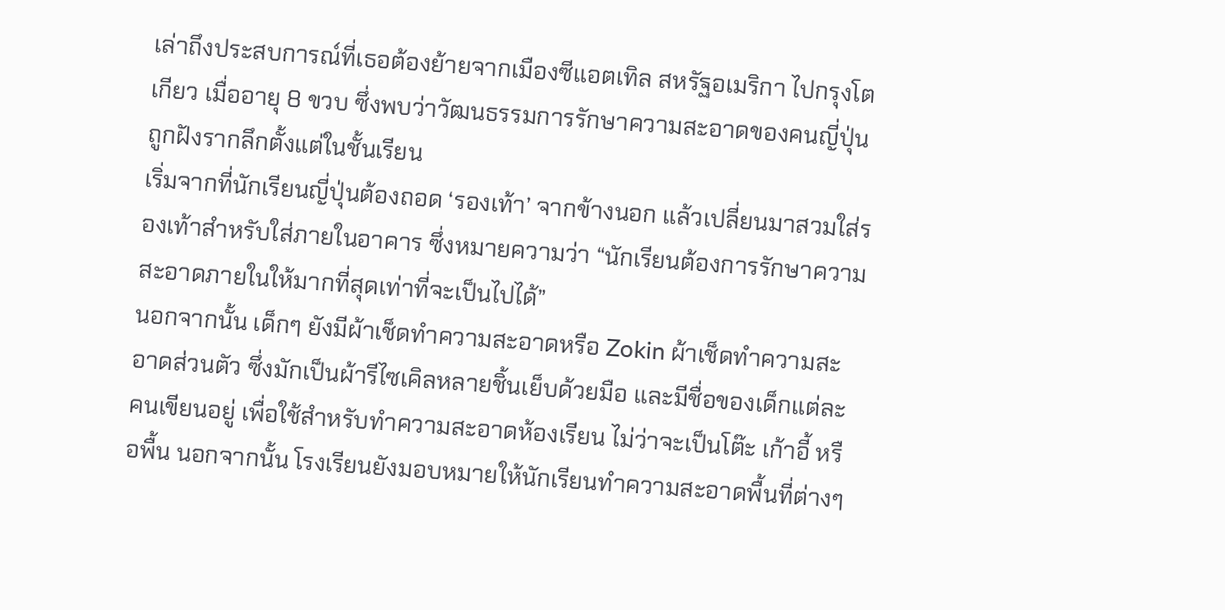เล่าถึงประสบการณ์ที่เธอต้องย้ายจากเมืองซีแอตเทิล สหรัฐอเมริกา ไปกรุงโตเกียว เมื่ออายุ 8 ขวบ ซึ่งพบว่าวัฒนธรรมการรักษาความสะอาดของคนญี่ปุ่นถูกฝังรากลึกตั้งแต่ในชั้นเรียน
เริ่มจากที่นักเรียนญี่ปุ่นต้องถอด ‘รองเท้า’ จากข้างนอก แล้วเปลี่ยนมาสวมใส่รองเท้าสำหรับใส่ภายในอาคาร ซึ่งหมายความว่า “นักเรียนต้องการรักษาความสะอาดภายในให้มากที่สุดเท่าที่จะเป็นไปได้”
นอกจากนั้น เด็กๆ ยังมีผ้าเช็ดทำความสะอาดหรือ Zokin ผ้าเช็ดทำความสะอาดส่วนตัว ซึ่งมักเป็นผ้ารีไซเคิลหลายชิ้นเย็บด้วยมือ และมีชื่อของเด็กแต่ละคนเขียนอยู่ เพื่อใช้สำหรับทำความสะอาดห้องเรียน ไม่ว่าจะเป็นโต๊ะ เก้าอี้ หรือพื้น นอกจากนั้น โรงเรียนยังมอบหมายให้นักเรียนทำความสะอาดพื้นที่ต่างๆ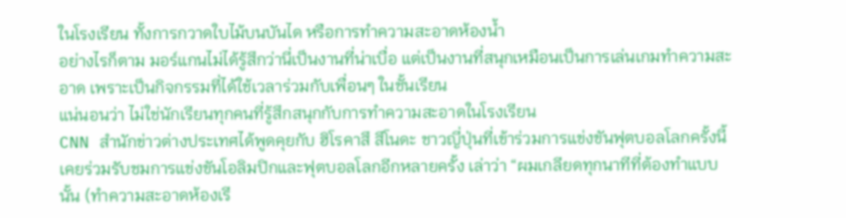ในโรงเรียน ทั้งการกวาดใบไม้บนบันได หรือการทำความสะอาดห้องน้ำ
อย่างไรก็ตาม มอร์แกนไม่ได้รู้สึกว่านี่เป็นงานที่น่าเบื่อ แต่เป็นงานที่สนุกเหมือนเป็นการเล่นเกมทำความสะอาด เพราะเป็นกิจกรรมที่ได้ใช้เวลาร่วมกับเพื่อนๆ ในชั้นเรียน
แน่นอนว่า ไม่ใช่นักเรียนทุกคนที่รู้สึกสนุกกับการทำความสะอาดในโรงเรียน
CNN สำนักข่าวต่างประเทศได้พูดคุยกับ ฮิโรคาสึ สึโนดะ ชาวญี่ปุ่นที่เข้าร่วมการแข่งขันฟุตบอลโลกครั้งนี้ เคยร่วมรับชมการแข่งขันโอลิมปิกและฟุตบอลโลกอีกหลายครั้ง เล่าว่า “ผมเกลียดทุกนาทีที่ต้องทำแบบนั้น (ทำความสะอาดห้องเรี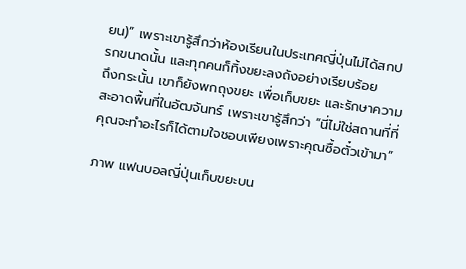ยน)” เพราะเขารู้สึกว่าห้องเรียนในประเทศญี่ปุ่นไม่ได้สกปรกขนาดนั้น และทุกคนก็ทิ้งขยะลงถังอย่างเรียบร้อย
ถึงกระนั้น เขาก็ยังพกถุงขยะ เพื่อเก็บขยะ และรักษาความสะอาดพื้นที่ในอัฒจันทร์ เพราะเขารู้สึกว่า “นี่ไม่ใช่สถานที่ที่คุณจะทำอะไรก็ได้ตามใจชอบเพียงเพราะคุณซื้อตั๋วเข้ามา”

ภาพ แฟนบอลญี่ปุ่นเก็บขยะบน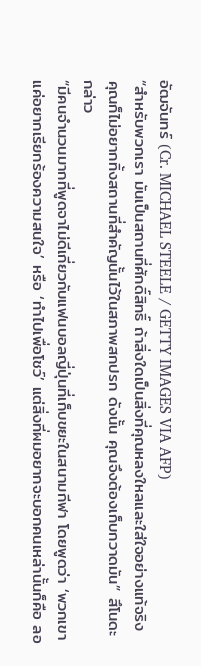อัฒจันทร์ (Cr. MICHAEL STEELE / GETTY IMAGES VIA AFP)
“สำหรับพวกเรา มันเป็นสถานที่ศักดิ์สิทธิ์ ถ้าสิ่งใดเป็นสิ่งที่คุณหลงใหลและใส่ใจอย่างแท้จริง คุณก็ไม่อยากทิ้งสถานที่สำคัญนั้นไว้ในสภาพสกปรก ดังนั้น คุณจึงต้องเก็บกวาดมัน” สึโนดะ กล่าว
“มีคนจำนวนมากที่พูดจาไม่ดีเกี่ยวกับแฟนบอลญี่ปุ่นที่เก็บขยะในสนามกีฬา โดยพูดว่า ‘พวกเขาแค่อยากเรียกร้องความสนใจ’ หรือ ‘ทำไปเพื่อโชว์’ แต่สิ่งที่ผมอยากจะบอกคนเหล่านั้นก็คือ ลอ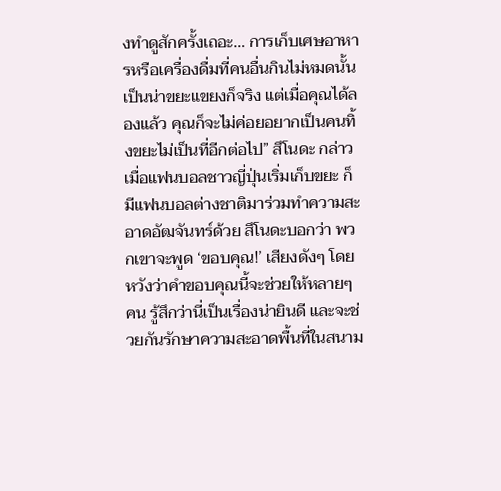งทำดูสักครั้งเถอะ… การเก็บเศษอาหารหรือเครื่องดื่มที่คนอื่นกินไม่หมดนั้นเป็นน่าขยะแขยงก็จริง แต่เมื่อคุณได้ลองแล้ว คุณก็จะไม่ค่อยอยากเป็นคนทิ้งขยะไม่เป็นที่อีกต่อไป” สึโนดะ กล่าว
เมื่อแฟนบอลชาวญี่ปุ่นเริ่มเก็บขยะ ก็มีแฟนบอลต่างชาติมาร่วมทำความสะอาดอัฒจันทร์ด้วย สึโนดะบอกว่า พวกเขาจะพูด ‘ขอบคุณ!’ เสียงดังๆ โดยหวังว่าคำขอบคุณนี้จะช่วยให้หลายๆ คน รู้สึกว่านี่เป็นเรื่องน่ายินดี และจะช่วยกันรักษาความสะอาดพื้นที่ในสนาม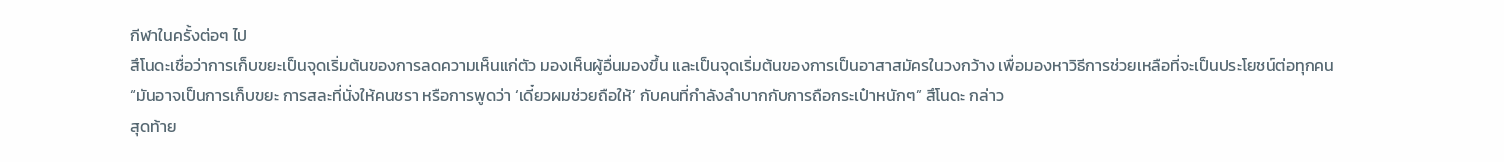กีฬาในครั้งต่อๆ ไป
สึโนดะเชื่อว่าการเก็บขยะเป็นจุดเริ่มต้นของการลดความเห็นแก่ตัว มองเห็นผู้อื่นมองขึ้น และเป็นจุดเริ่มต้นของการเป็นอาสาสมัครในวงกว้าง เพื่อมองหาวิธีการช่วยเหลือที่จะเป็นประโยชน์ต่อทุกคน
“มันอาจเป็นการเก็บขยะ การสละที่นั่งให้คนชรา หรือการพูดว่า ‘เดี๋ยวผมช่วยถือให้’ กับคนที่กำลังลำบากกับการถือกระเป๋าหนักๆ” สึโนดะ กล่าว
สุดท้าย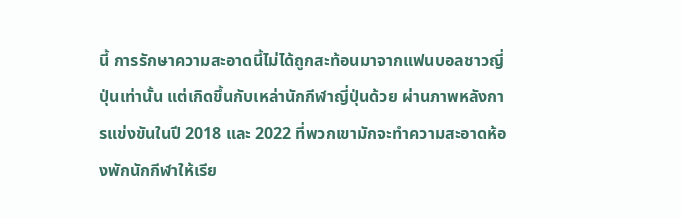นี้ การรักษาความสะอาดนี้ไม่ได้ถูกสะท้อนมาจากแฟนบอลชาวญี่ปุ่นเท่านั้น แต่เกิดขึ้นกับเหล่านักกีฬาญี่ปุ่นด้วย ผ่านภาพหลังการแข่งขันในปี 2018 และ 2022 ที่พวกเขามักจะทำความสะอาดห้องพักนักกีฬาให้เรีย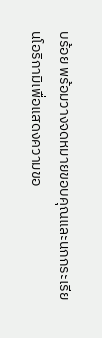บร้อย พร้อมวางจดหมายขอบคุณและนกกระเรียนโอริกามิเพื่อแสดงความขอ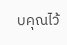บคุณไว้